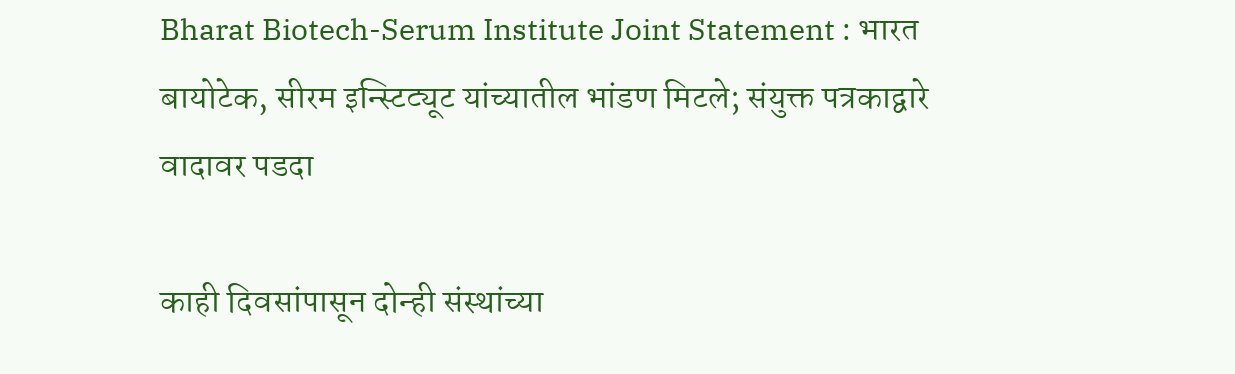Bharat Biotech-Serum Institute Joint Statement : भारत बायोटेक, सीरम इन्स्टिट्यूट यांच्यातील भांडण मिटले; संयुक्त पत्रकाद्वारे वादावर पडदा

काही दिवसांपासून दोन्ही संस्थांच्या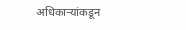अधिकाऱ्यांकडून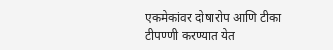एकमेकांवर दोषारोप आणि टीका टीपण्णी करण्यात येत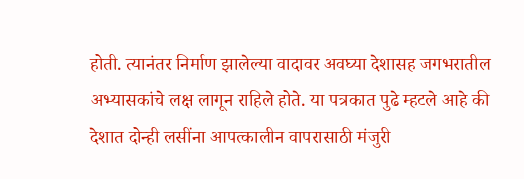होती. त्यानंतर निर्माण झालेल्या वादावर अवघ्या देशासह जगभरातील अभ्यासकांचे लक्ष लागून राहिले होते. या पत्रकात पुढे म्हटले आहे की देशात दोन्ही लसींना आपत्कालीन वापरासाठी मंजुरी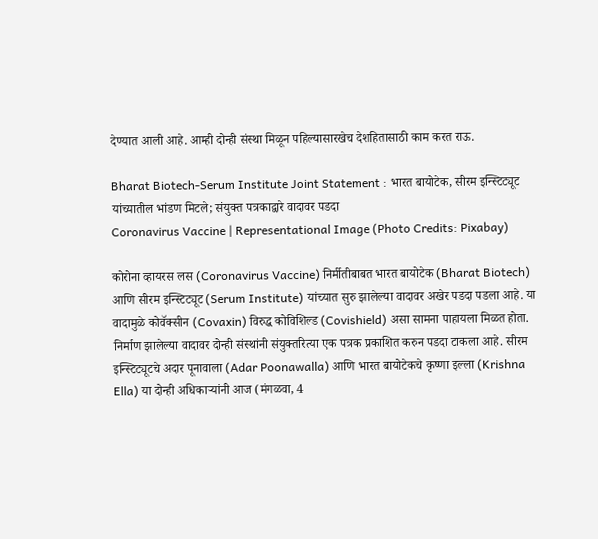देण्यात आली आहे. आम्ही दोन्ही संस्था मिळून पहिल्यासारखेच देशहितासाठी काम करत राऊ.

Bharat Biotech-Serum Institute Joint Statement : भारत बायोटेक, सीरम इन्स्टिट्यूट यांच्यातील भांडण मिटले; संयुक्त पत्रकाद्वारे वादावर पडदा
Coronavirus Vaccine | Representational Image (Photo Credits: Pixabay)

कोरोना व्हायरस लस (Coronavirus Vaccine) निर्मीतीबाबत भारत बायोटेक (Bharat Biotech) आणि सीरम इन्स्टिट्यूट (Serum Institute) यांच्यात सुरु झालेल्या वादावर अखेर पडदा पडला आहे. या वादामुळे कोवॅक्सीन (Covaxin) विरुद्ध कोविशिल्ड (Covishield) असा सामना पाहायला मिळत होता. निर्माण झालेल्या वादावर दोन्ही संस्थांनी संयुक्तरित्या एक पत्रक प्रकाशित करुन पडदा टाकला आहे. सीरम इन्स्टिट्यूटचे अदार पूनावाला (Adar Poonawalla) आणि भारत बायोटेकचे कृष्णा इल्ला (Krishna Ella) या दोन्ही अधिकाऱ्यांनी आज (मंगळवा, 4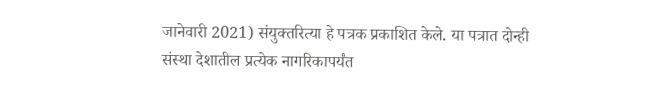जानेवारी 2021) संयुक्तरित्या हे पत्रक प्रकाशित केले. या पत्रात दोन्ही संस्था देशातील प्रत्येक नागरिकापर्यंत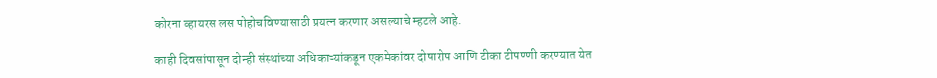कोरना व्हायरस लस पोहोचविण्यासाठी प्रयत्न करणार असल्याचे म्हटले आहे.

काही दिवसांपासून दोन्ही संस्थांच्या अधिकाऱ्यांकडून एकमेकांवर दोषारोप आणि टीका टीपण्णी करण्यात येत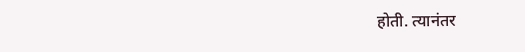होती. त्यानंतर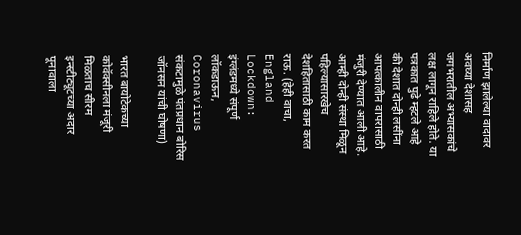निर्माण झालेल्या वादावर अवघ्या देशासह जगभरातील अभ्यासकांचे लक्ष लागून राहिले होते. या पत्रकात पुढे म्हटले आहे की देशात दोन्ही लसींना आपत्कालीन वापरासाठी मंजुरी देण्यात आली आहे. आम्ही दोन्ही संस्था मिळून पहिल्यासारखेच देशहितासाठी काम करत राऊ. (हेही वाचा, England Lockdown: इंग्लंडमध्ये संपूर्ण लॉकडाऊन, Coronavirus संकटामुळे पंतप्रधान बोरिस जॉनसन यांची घोषणा)

भारत बायोटेकच्या कोवॅक्सीनला मंजूरी मिळताच सीरम इन्स्टीट्यूटच्या अदार पूनावाला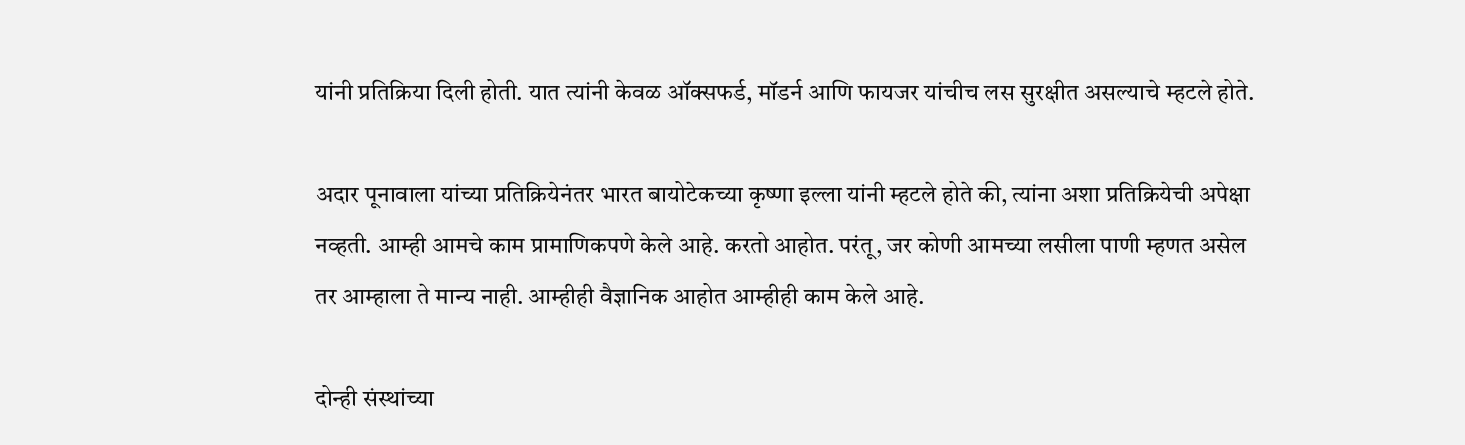यांनी प्रतिक्रिया दिली होती. यात त्यांनी केवळ ऑक्सफर्ड, मॉडर्न आणि फायजर यांचीच लस सुरक्षीत असल्याचे म्हटले होते.

अदार पूनावाला यांच्या प्रतिक्रियेनंतर भारत बायोटेकच्या कृष्णा इल्ला यांनी म्हटले होते की, त्यांना अशा प्रतिक्रियेची अपेक्षा नव्हती. आम्ही आमचे काम प्रामाणिकपणे केले आहे. करतो आहोत. परंतू, जर कोणी आमच्या लसीला पाणी म्हणत असेल तर आम्हाला ते मान्य नाही. आम्हीही वैज्ञानिक आहोत आम्हीही काम केले आहे.

दोन्ही संस्थांच्या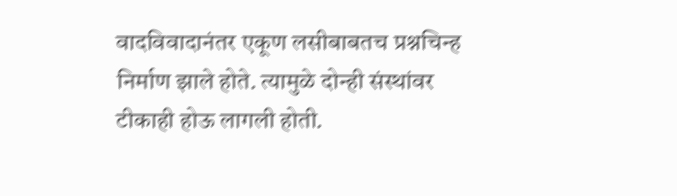वादविवादानंतर एकूण लसीबाबतच प्रश्नचिन्ह निर्माण झाले होते. त्यामुळे दोन्ही संस्थांवर टीकाही होऊ लागली होती.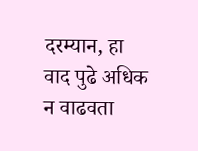दरम्यान, हा वाद पुढे अधिक न वाढवता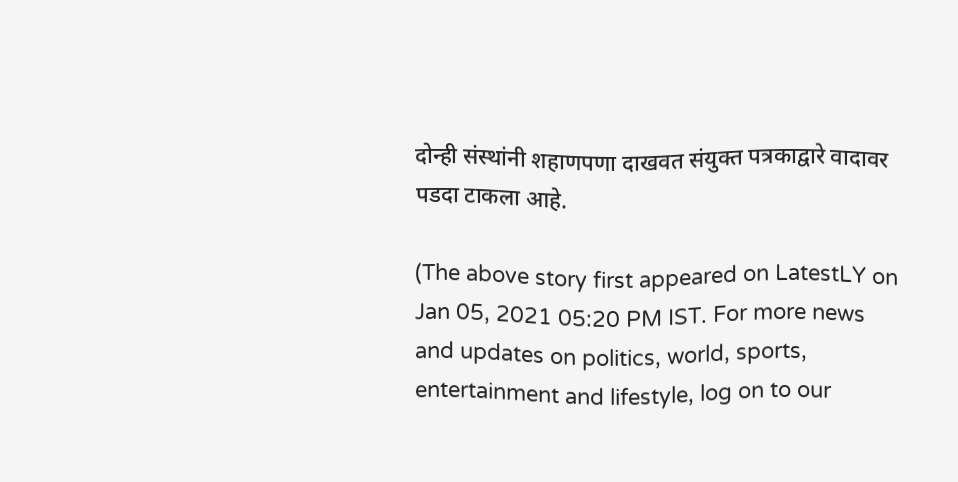दोन्ही संस्थांनी शहाणपणा दाखवत संयुक्त पत्रकाद्वारे वादावर पडदा टाकला आहे.

(The above story first appeared on LatestLY on Jan 05, 2021 05:20 PM IST. For more news and updates on politics, world, sports, entertainment and lifestyle, log on to our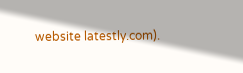website latestly.com).